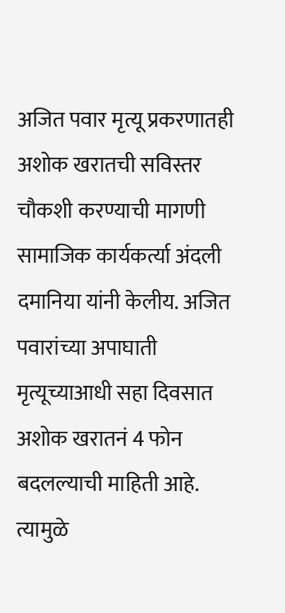अजित पवार मृत्यू प्रकरणातही अशोक खरातची सविस्तर चौकशी करण्याची मागणी सामाजिक कार्यकर्त्या अंदली दमानिया यांनी केलीय. अजित पवारांच्या अपाघाती मृत्यूच्याआधी सहा दिवसात अशोक खरातनं 4 फोन बदलल्याची माहिती आहे.
त्यामुळे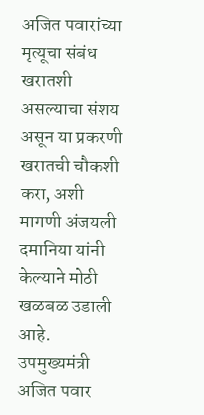अजित पवारांच्या मृत्यूचा संबंध खरातशी असल्याचा संशय असून या प्रकरणी खरातची चौकशी करा, अशी मागणी अंजयली दमानिया यांनी केल्याने मोठी खळबळ उडाली आहे.
उपमुख्यमंत्री अजित पवार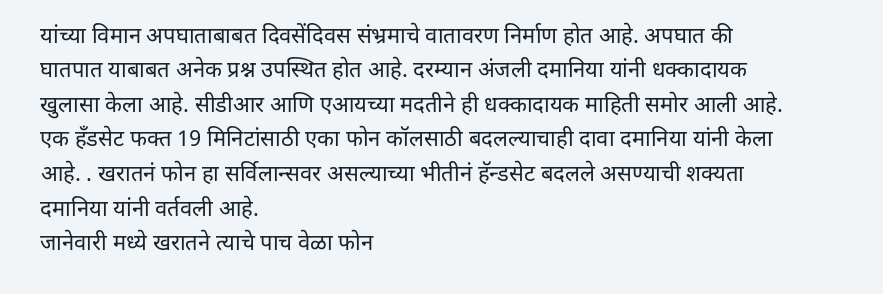यांच्या विमान अपघाताबाबत दिवसेंदिवस संभ्रमाचे वातावरण निर्माण होत आहे. अपघात की घातपात याबाबत अनेक प्रश्न उपस्थित होत आहे. दरम्यान अंजली दमानिया यांनी धक्कादायक खुलासा केला आहे. सीडीआर आणि एआयच्या मदतीने ही धक्कादायक माहिती समोर आली आहे. एक हँडसेट फक्त 19 मिनिटांसाठी एका फोन कॉलसाठी बदलल्याचाही दावा दमानिया यांनी केला आहे. . खरातनं फोन हा सर्विलान्सवर असल्याच्या भीतीनं हॅन्डसेट बदलले असण्याची शक्यता दमानिया यांनी वर्तवली आहे.
जानेवारी मध्ये खरातने त्याचे पाच वेळा फोन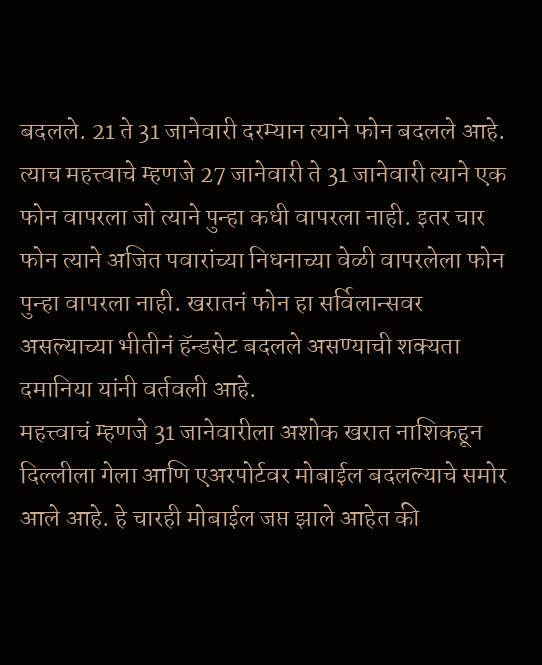बदलले. 21 ते 31 जानेवारी दरम्यान त्याने फोन बदलले आहे. त्याच महत्त्वाचे म्हणजे 27 जानेवारी ते 31 जानेवारी त्याने एक फोन वापरला जो त्याने पुन्हा कधी वापरला नाही. इतर चार फोन त्याने अजित पवारांच्या निधनाच्या वेळी वापरलेला फोन पुन्हा वापरला नाही. खरातनं फोन हा सर्विलान्सवर असल्याच्या भीतीनं हॅन्डसेट बदलले असण्याची शक्यता दमानिया यांनी वर्तवली आहे.
महत्त्वाचं म्हणजे 31 जानेवारीला अशोक खरात नाशिकहून दिल्लीला गेला आणि एअरपोर्टवर मोबाईल बदलल्याचे समोर आले आहे. हे चारही मोबाईल जप्त झाले आहेत की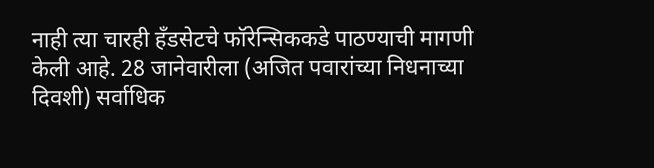नाही त्या चारही हँडसेटचे फॉरेन्सिककडे पाठण्याची मागणी केली आहे. 28 जानेवारीला (अजित पवारांच्या निधनाच्या दिवशी) सर्वाधिक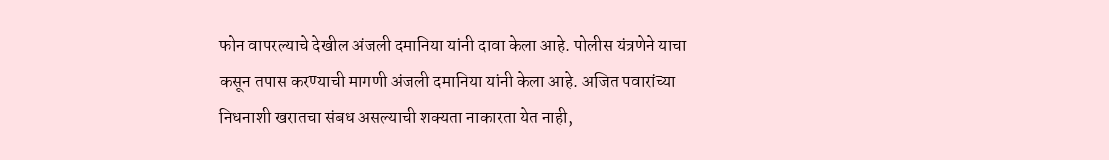फोन वापरल्याचे देखील अंजली दमानिया यांनी दावा केला आहे. पोलीस यंत्रणेने याचा कसून तपास करण्याची मागणी अंजली दमानिया यांनी केला आहे. अजित पवारांच्या निधनाशी खरातचा संबध असल्याची शक्यता नाकारता येत नाही,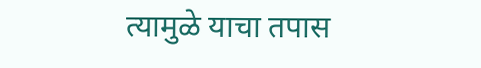त्यामुळे याचा तपास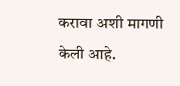करावा अशी मागणी केली आहे.